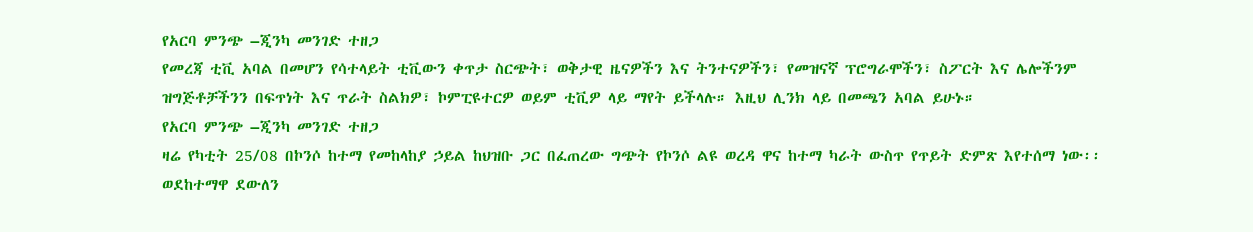የአርባ ምንጭ –ጂንካ መንገድ ተዘጋ
የመረጃ ቲቪ አባል በመሆን የሳተላይት ቲቪውን ቀጥታ ስርጭት፣ ወቅታዊ ዜናዎችን እና ትንተናዎችን፣ የመዝናኛ ፕሮግራሞችን፣ ስፖርት እና ሌሎችንም ዝግጅቶቻችንን በፍጥነት እና ጥራት ስልክዎ፣ ኮምፒዩተርዎ ወይም ቲቪዎ ላይ ማየት ይችላሉ። እዚህ ሊንክ ላይ በመጫን አባል ይሁኑ።
የአርባ ምንጭ –ጂንካ መንገድ ተዘጋ
ዛሬ የካቲት 25/08 በኮንሶ ከተማ የመከላከያ ኃይል ከህዝቡ ጋር በፈጠረው ግጭት የኮንሶ ልዩ ወረዳ ዋና ከተማ ካራት ውስጥ የጥይት ድምጽ እየተሰማ ነው፡፡ ወደከተማዋ ደውለን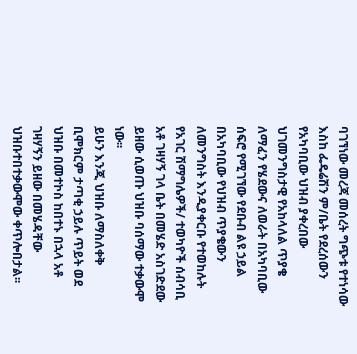ባገኘነው መረጃ መሰረት ግጭቱ የተነሳው እስከ ፌዴሬሽን ም/ቤት የደረሰውን የአካባቢው ህዝብ ያቀረበው ህገመንግስታዊ የአከላለል ጥያቄ ለማፈን የሄደውና ለወራት በአካባቢው ሰፍሮ የሚገኘው የደቡብ ልዩ ኃይል በአካባቢው የህዝብ ጥያቄውን ለመንግስት እንዲያቀርቡ የተወከሉት የአገር ሽማግሌዎች/ ተወካዮች ሰብሳቢ አቶ ገዛሃኝ ገላ ቤት በመሄድ አስገድደው ይዘው ሲወጡ ህዝቡ ባሰማው ተቃውሞ ነው፡፡
ይሁን እንጂ ህዝቡ ለማስለቀቅ ቢሞክርም ታጣቂ ኃይሉ ጥይት ወደ ህዝቡ በመተኮስ ከበተኑ በኋላ አቶ ገዛሃኝን ይዘው በመሄዳቸው ህዝቡተበተቃውሞው ቀጥሎበታል፡፡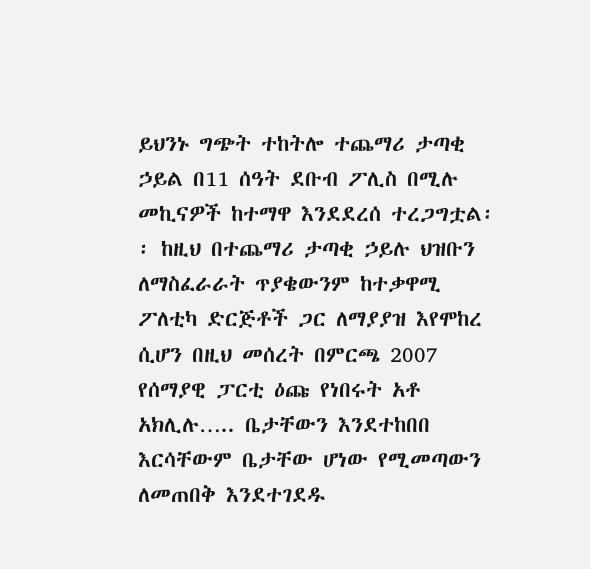ይህንኑ ግጭት ተከትሎ ተጨማሪ ታጣቂ ኃይል በ11 ሰዓት ደቡብ ፖሊስ በሚሉ መኪናዎች ከተማዋ እንደደረሰ ተረጋግቷል፡፡ ከዚህ በተጨማሪ ታጣቂ ኃይሉ ህዝቡን ለማስፈራራት ጥያቄውንም ከተቃዋሚ ፖለቲካ ድርጅቶች ጋር ለማያያዝ እየሞከረ ሲሆን በዚህ መሰረት በምርጫ 2007 የሰማያዊ ፓርቲ ዕጩ የነበሩት አቶ አክሊሉ….. ቤታቸውን እንደተከበበ እርሳቸውም ቤታቸው ሆነው የሚመጣውን ለመጠበቅ እንደተገደዱ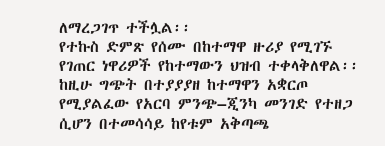ለማረጋገጥ ተችሏል፡፡
የተኩስ ድምጽ የሰሙ በከተማዋ ዙሪያ የሚገኙ የገጠር ነዋሪዎች የከተማውን ህዝብ ተቀላቅለዋል፡፡ ከዚሁ ግጭት በተያያያዘ ከተማዋን አቋርጦ የሚያልፈው የአርባ ምንጭ–ጂንካ መንገድ የተዘጋ ሲሆን በተመሳሳይ ከየቱም አቅጣጫ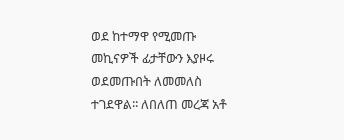ወደ ከተማዋ የሚመጡ መኪናዎች ፊታቸውን እያዞሩ ወደመጡበት ለመመለስ ተገደዋል፡፡ ለበለጠ መረጃ አቶ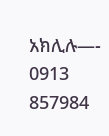አክሊሉ—- 0913 857984